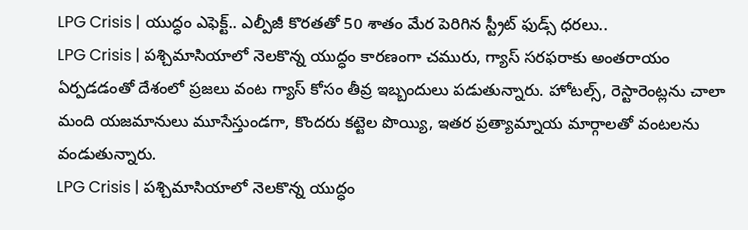LPG Crisis | యుద్ధం ఎఫెక్ట్.. ఎల్పీజీ కొరతతో 50 శాతం మేర పెరిగిన స్ట్రీట్ ఫుడ్స్ ధరలు..
LPG Crisis | పశ్చిమాసియాలో నెలకొన్న యుద్ధం కారణంగా చమురు, గ్యాస్ సరఫరాకు అంతరాయం ఏర్పడడంతో దేశంలో ప్రజలు వంట గ్యాస్ కోసం తీవ్ర ఇబ్బందులు పడుతున్నారు. హోటల్స్, రెస్టారెంట్లను చాలా మంది యజమానులు మూసేస్తుండగా, కొందరు కట్టెల పొయ్యి, ఇతర ప్రత్యామ్నాయ మార్గాలతో వంటలను వండుతున్నారు.
LPG Crisis | పశ్చిమాసియాలో నెలకొన్న యుద్ధం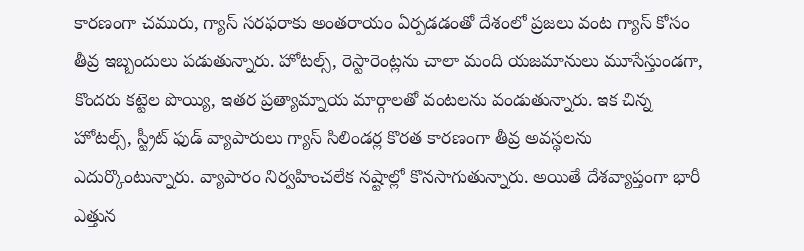కారణంగా చమురు, గ్యాస్ సరఫరాకు అంతరాయం ఏర్పడడంతో దేశంలో ప్రజలు వంట గ్యాస్ కోసం తీవ్ర ఇబ్బందులు పడుతున్నారు. హోటల్స్, రెస్టారెంట్లను చాలా మంది యజమానులు మూసేస్తుండగా, కొందరు కట్టెల పొయ్యి, ఇతర ప్రత్యామ్నాయ మార్గాలతో వంటలను వండుతున్నారు. ఇక చిన్న హోటల్స్, స్ట్రీట్ ఫుడ్ వ్యాపారులు గ్యాస్ సిలిండర్ల కొరత కారణంగా తీవ్ర అవస్థలను ఎదుర్కొంటున్నారు. వ్యాపారం నిర్వహించలేక నష్టాల్లో కొనసాగుతున్నారు. అయితే దేశవ్యాప్తంగా భారీ ఎత్తున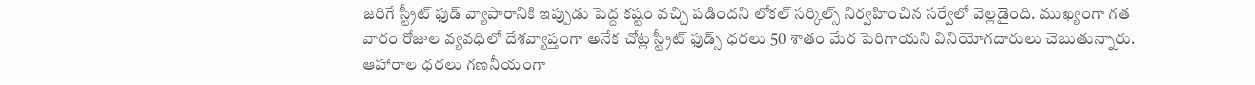జరిగే స్ట్రీట్ ఫుడ్ వ్యాపారానికి ఇప్పుడు పెద్ద కష్టం వచ్చి పడిందని లోకల్ సర్కిల్స్ నిర్వహించిన సర్వేలో వెల్లడైంది. ముఖ్యంగా గత వారం రోజుల వ్యవధిలో దేశవ్యాప్తంగా అనేక చోట్ల స్ట్రీట్ ఫుడ్స్ ధరలు 50 శాతం మేర పెరిగాయని వినియోగదారులు చెబుతున్నారు.
ఆహారాల ధరలు గణనీయంగా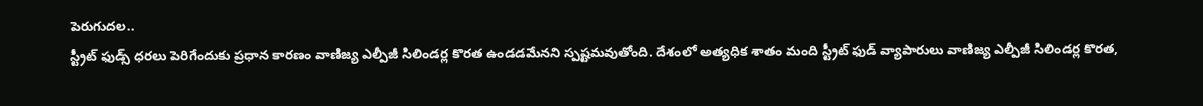పెరుగుదల..
స్ట్రీట్ ఫుడ్స్ ధరలు పెరిగేందుకు ప్రధాన కారణం వాణిజ్య ఎల్పీజీ సిలిండర్ల కొరత ఉండడమేనని స్పష్టమవుతోంది. దేశంలో అత్యధిక శాతం మంది స్ట్రీట్ ఫుడ్ వ్యాపారులు వాణిజ్య ఎల్పీజీ సిలిండర్ల కొరత,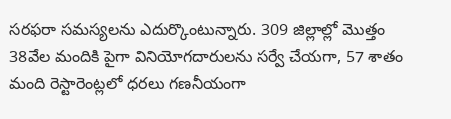సరఫరా సమస్యలను ఎదుర్కొంటున్నారు. 309 జిల్లాల్లో మొత్తం 38వేల మందికి పైగా వినియోగదారులను సర్వే చేయగా, 57 శాతం మంది రెస్టారెంట్లలో ధరలు గణనీయంగా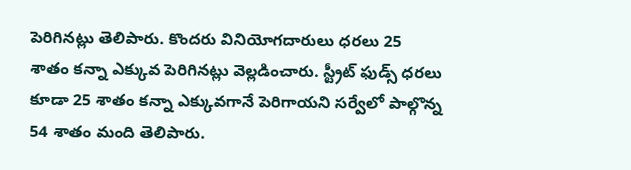పెరిగినట్లు తెలిపారు. కొందరు వినియోగదారులు ధరలు 25 శాతం కన్నా ఎక్కువ పెరిగినట్లు వెల్లడించారు. స్ట్రీట్ ఫుడ్స్ ధరలు కూడా 25 శాతం కన్నా ఎక్కువగానే పెరిగాయని సర్వేలో పాల్గొన్న 54 శాతం మంది తెలిపారు.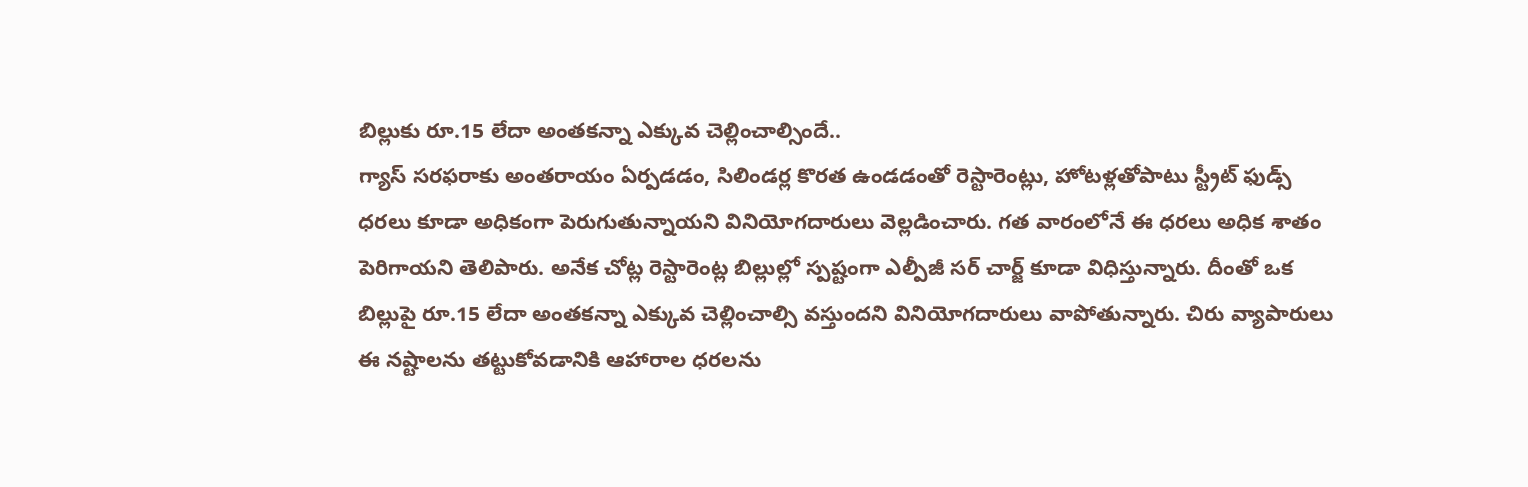బిల్లుకు రూ.15 లేదా అంతకన్నా ఎక్కువ చెల్లించాల్సిందే..
గ్యాస్ సరఫరాకు అంతరాయం ఏర్పడడం, సిలిండర్ల కొరత ఉండడంతో రెస్టారెంట్లు, హోటళ్లతోపాటు స్ట్రీట్ ఫుడ్స్ ధరలు కూడా అధికంగా పెరుగుతున్నాయని వినియోగదారులు వెల్లడించారు. గత వారంలోనే ఈ ధరలు అధిక శాతం పెరిగాయని తెలిపారు. అనేక చోట్ల రెస్టారెంట్ల బిల్లుల్లో స్పష్టంగా ఎల్పీజీ సర్ చార్జ్ కూడా విధిస్తున్నారు. దీంతో ఒక బిల్లుపై రూ.15 లేదా అంతకన్నా ఎక్కువ చెల్లించాల్సి వస్తుందని వినియోగదారులు వాపోతున్నారు. చిరు వ్యాపారులు ఈ నష్టాలను తట్టుకోవడానికి ఆహారాల ధరలను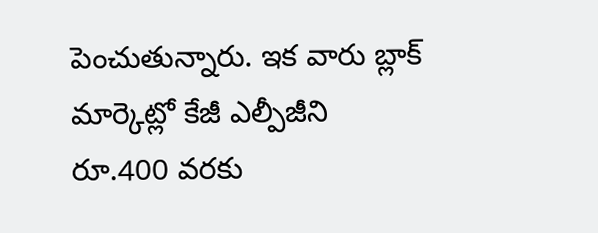పెంచుతున్నారు. ఇక వారు బ్లాక్ మార్కెట్లో కేజీ ఎల్పీజీని రూ.400 వరకు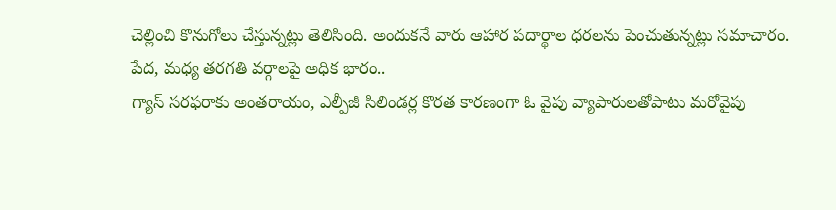చెల్లించి కొనుగోలు చేస్తున్నట్లు తెలిసింది. అందుకనే వారు ఆహార పదార్థాల ధరలను పెంచుతున్నట్లు సమాచారం.
పేద, మధ్య తరగతి వర్గాలపై అధిక భారం..
గ్యాస్ సరఫరాకు అంతరాయం, ఎల్పీజీ సిలిండర్ల కొరత కారణంగా ఓ వైపు వ్యాపారులతోపాటు మరోవైపు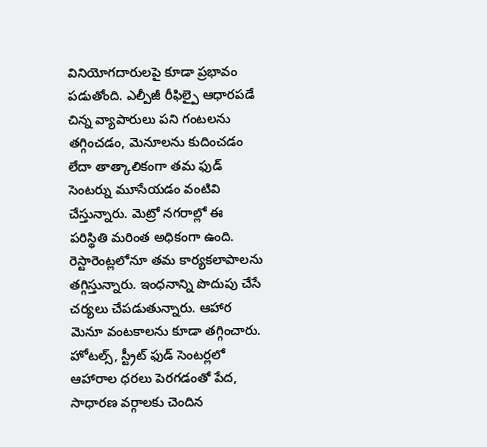వినియోగదారులపై కూడా ప్రభావం పడుతోంది. ఎల్పీజీ రీఫిల్పై ఆధారపడే చిన్న వ్యాపారులు పని గంటలను తగ్గించడం, మెనూలను కుదించడం లేదా తాత్కాలికంగా తమ ఫుడ్ సెంటర్ను మూసేయడం వంటివి చేస్తున్నారు. మెట్రో నగరాల్లో ఈ పరిస్థితి మరింత అధికంగా ఉంది. రెస్టారెంట్లలోనూ తమ కార్యకలాపాలను తగ్గిస్తున్నారు. ఇంధనాన్ని పొదుపు చేసే చర్యలు చేపడుతున్నారు. ఆహార మెనూ వంటకాలను కూడా తగ్గించారు. హోటల్స్, స్ట్రీట్ ఫుడ్ సెంటర్లలో ఆహారాల ధరలు పెరగడంతో పేద, సాధారణ వర్గాలకు చెందిన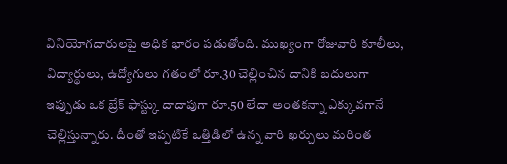వినియోగదారులపై అధిక భారం పడుతోంది. ముఖ్యంగా రోజువారి కూలీలు, విద్యార్థులు, ఉద్యోగులు గతంలో రూ.30 చెల్లించిన దానికి బదులుగా ఇప్పుడు ఒక బ్రేక్ ఫాస్ట్కు దాదాపుగా రూ.50 లేదా అంతకన్నా ఎక్కువగానే చెల్లిస్తున్నారు. దీంతో ఇప్పటికే ఒత్తిడిలో ఉన్న వారి ఖర్చులు మరింత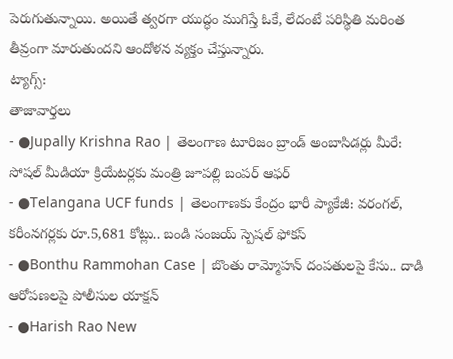పెరుగుతున్నాయి. అయితే త్వరగా యుద్ధం ముగిస్తే ఓకే, లేదంటే పరిస్థితి మరింత తీవ్రంగా మారుతుందని ఆందోళన వ్యక్తం చేస్తున్నారు.
ట్యాగ్స్:
తాజావార్తలు
- ●Jupally Krishna Rao | తెలంగాణ టూరిజం బ్రాండ్ అంబాసిడర్లు మీరే: సోషల్ మీడియా క్రియేటర్లకు మంత్రి జూపల్లి బంపర్ ఆఫర్
- ●Telangana UCF funds | తెలంగాణకు కేంద్రం భారీ ప్యాకేజీ: వరంగల్, కరీంనగర్లకు రూ.5,681 కోట్లు.. బండి సంజయ్ స్పెషల్ ఫోకస్
- ●Bonthu Rammohan Case | బొంతు రామ్మోహన్ దంపతులపై కేసు.. దాడి ఆరోపణలపై పోలీసుల యాక్షన్
- ●Harish Rao New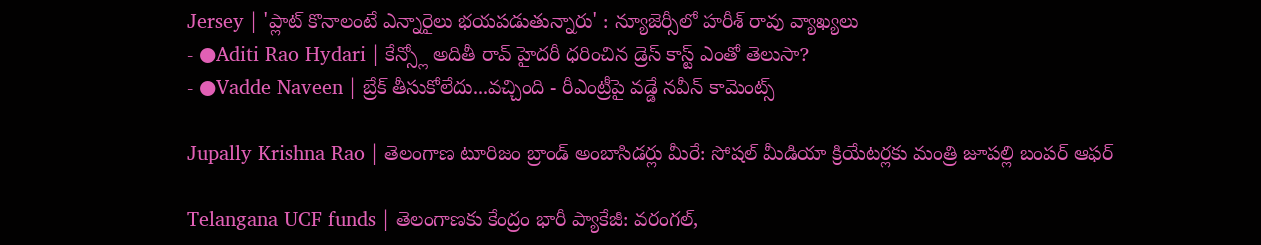Jersey | 'ప్లాట్ కొనాలంటే ఎన్నారైలు భయపడుతున్నారు' : న్యూజెర్సీలో హరీశ్ రావు వ్యాఖ్యలు
- ●Aditi Rao Hydari | కేన్స్లో అదితీ రావ్ హైదరీ ధరించిన డ్రెస్ కాస్ట్ ఎంతో తెలుసా?
- ●Vadde Naveen | బ్రేక్ తీసుకోలేదు...వచ్చింది - రీఎంట్రీపై వడ్డే నవీన్ కామెంట్స్

Jupally Krishna Rao | తెలంగాణ టూరిజం బ్రాండ్ అంబాసిడర్లు మీరే: సోషల్ మీడియా క్రియేటర్లకు మంత్రి జూపల్లి బంపర్ ఆఫర్

Telangana UCF funds | తెలంగాణకు కేంద్రం భారీ ప్యాకేజీ: వరంగల్,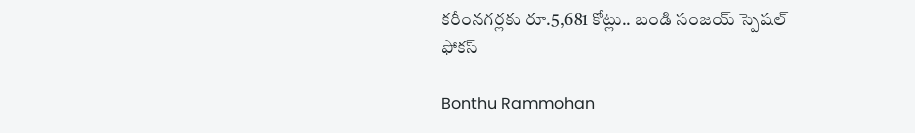కరీంనగర్లకు రూ.5,681 కోట్లు.. బండి సంజయ్ స్పెషల్ ఫోకస్

Bonthu Rammohan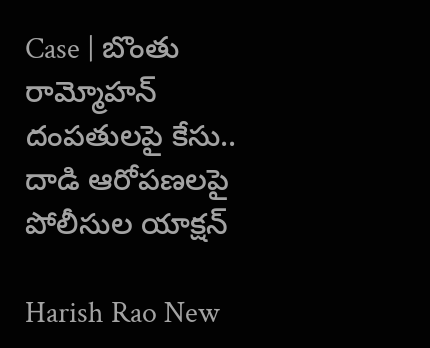Case | బొంతు రామ్మోహన్ దంపతులపై కేసు.. దాడి ఆరోపణలపై పోలీసుల యాక్షన్

Harish Rao New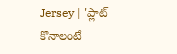Jersey | 'ప్లాట్ కొనాలంటే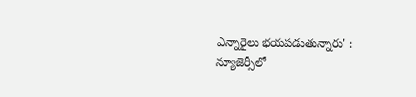ఎన్నారైలు భయపడుతున్నారు' : న్యూజెర్సీలో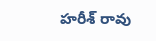హరీశ్ రావు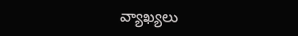వ్యాఖ్యలు